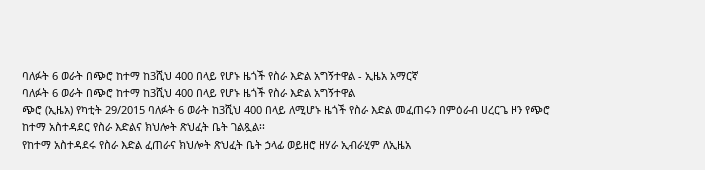ባለፉት 6 ወራት በጭሮ ከተማ ከ3ሺህ 400 በላይ የሆኑ ዜጎች የስራ እድል አግኝተዋል - ኢዜአ አማርኛ
ባለፉት 6 ወራት በጭሮ ከተማ ከ3ሺህ 400 በላይ የሆኑ ዜጎች የስራ እድል አግኝተዋል
ጭሮ (ኢዜአ) የካቲት 29/2015 ባለፉት 6 ወራት ከ3ሺህ 400 በላይ ለሚሆኑ ዜጎች የስራ እድል መፈጠሩን በምዕራብ ሀረርጌ ዞን የጭሮ ከተማ አስተዳደር የስራ እድልና ክህሎት ጽህፈት ቤት ገልጿል፡፡
የከተማ አስተዳደሩ የስራ እድል ፈጠራና ክህሎት ጽህፈት ቤት ኃላፊ ወይዘሮ ዘሃራ ኢብራሂም ለኢዜአ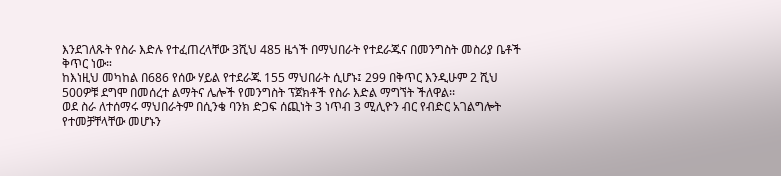እንደገለጹት የስራ እድሉ የተፈጠረላቸው 3ሺህ 485 ዜጎች በማህበራት የተደራጁና በመንግስት መስሪያ ቤቶች ቅጥር ነው።
ከእነዚህ መካከል በ686 የሰው ሃይል የተደራጁ 155 ማህበራት ሲሆኑ፤ 299 በቅጥር እንዲሁም 2 ሺህ 500ዎቹ ደግሞ በመሰረተ ልማትና ሌሎች የመንግስት ፕጀክቶች የስራ እድል ማግኘት ችለዋል፡፡
ወደ ስራ ለተሰማሩ ማህበራትም በሲንቄ ባንክ ድጋፍ ሰጪነት 3 ነጥብ 3 ሚሊዮን ብር የብድር አገልግሎት የተመቻቸላቸው መሆኑን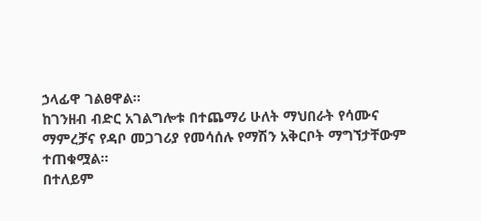ኃላፊዋ ገልፀዋል፡፡
ከገንዘብ ብድር አገልግሎቱ በተጨማሪ ሁለት ማህበራት የሳሙና ማምረቻና የዳቦ መጋገሪያ የመሳሰሉ የማሽን አቅርቦት ማግኘታቸውም ተጠቁሟል፡፡
በተለይም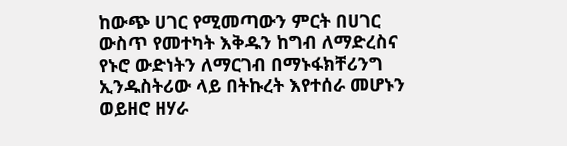ከውጭ ሀገር የሚመጣውን ምርት በሀገር ውስጥ የመተካት እቅዱን ከግብ ለማድረስና የኑሮ ውድነትን ለማርገብ በማኑፋክቸሪንግ ኢንዱስትሪው ላይ በትኩረት እየተሰራ መሆኑን ወይዘሮ ዘሃራ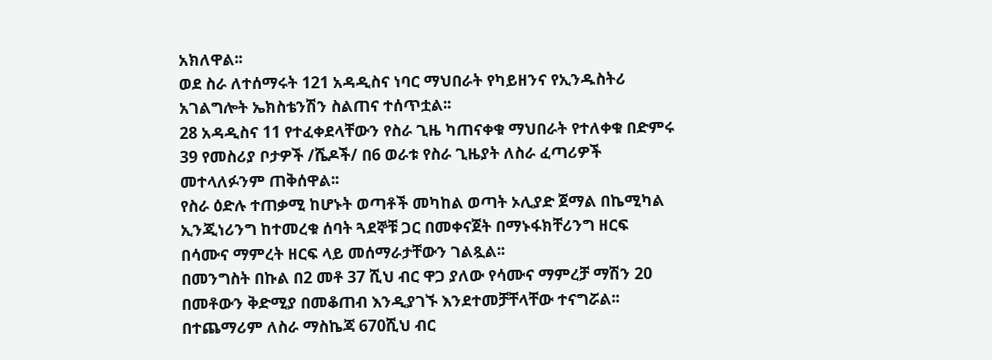አክለዋል፡፡
ወደ ስራ ለተሰማሩት 121 አዳዲስና ነባር ማህበራት የካይዘንና የኢንዱስትሪ አገልግሎት ኤክስቴንሽን ስልጠና ተሰጥቷል፡፡
28 አዳዲስና 11 የተፈቀደላቸውን የስራ ጊዜ ካጠናቀቁ ማህበራት የተለቀቁ በድምሩ 39 የመስሪያ ቦታዎች /ሼዶች/ በ6 ወራቱ የስራ ጊዜያት ለስራ ፈጣሪዎች መተላለፉንም ጠቅሰዋል፡፡
የስራ ዕድሉ ተጠቃሚ ከሆኑት ወጣቶች መካከል ወጣት ኦሊያድ ጀማል በኬሚካል ኢንጂነሪንግ ከተመረቁ ሰባት ጓደኞቹ ጋር በመቀናጀት በማኑፋክቸሪንግ ዘርፍ በሳሙና ማምረት ዘርፍ ላይ መሰማራታቸውን ገልጿል፡፡
በመንግስት በኩል በ2 መቶ 37 ሺህ ብር ዋጋ ያለው የሳሙና ማምረቻ ማሽን 20 በመቶውን ቅድሚያ በመቆጠብ እንዲያገኙ እንደተመቻቸላቸው ተናግሯል፡፡
በተጨማሪም ለስራ ማስኬጃ 670ሺህ ብር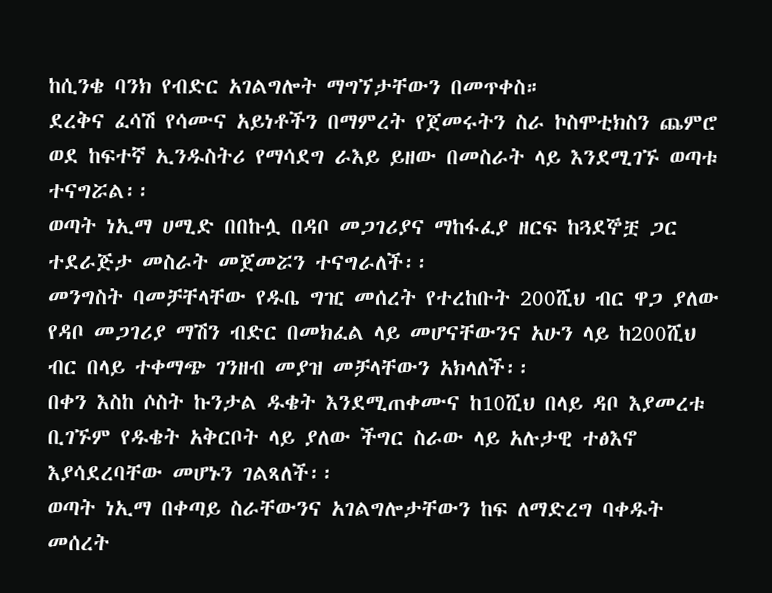ከሲንቄ ባንክ የብድር አገልግሎት ማግኘታቸውን በመጥቀስ።
ደረቅና ፈሳሽ የሳሙና አይነቶችን በማምረት የጀመሩትን ስራ ኮስሞቲክስን ጨምሮ ወደ ከፍተኛ ኢንዱስትሪ የማሳደግ ራእይ ይዘው በመስራት ላይ እንደሚገኙ ወጣቱ ተናግሯል፡፡
ወጣት ነኢማ ሀሚድ በበኩሏ በዳቦ መጋገሪያና ማከፋፈያ ዘርፍ ከጓደኞቿ ጋር ተደራጅታ መስራት መጀመሯን ተናግራለች፡፡
መንግስት ባመቻቸላቸው የዱቤ ግዢ መሰረት የተረከቡት 200ሺህ ብር ዋጋ ያለው የዳቦ መጋገሪያ ማሽን ብድር በመክፈል ላይ መሆናቸውንና አሁን ላይ ከ200ሺህ ብር በላይ ተቀማጭ ገንዘብ መያዝ መቻላቸውን አክላለች፡፡
በቀን እስከ ሶስት ኩንታል ዱቄት እንደሚጠቀሙና ከ10ሺህ በላይ ዳቦ እያመረቱ ቢገኙም የዱቄት አቅርቦት ላይ ያለው ችግር ስራው ላይ አሉታዊ ተፅእኖ እያሳደረባቸው መሆኑን ገልጻለች፡፡
ወጣት ነኢማ በቀጣይ ስራቸውንና አገልግሎታቸውን ከፍ ለማድረግ ባቀዱት መሰረት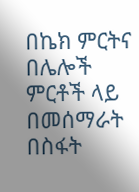በኬክ ምርትና በሌሎች ምርቶች ላይ በመሰማራት በስፋት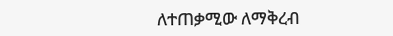ለተጠቃሚው ለማቅረብ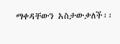ማቀዳቸውን አስታውቃለች፡፡